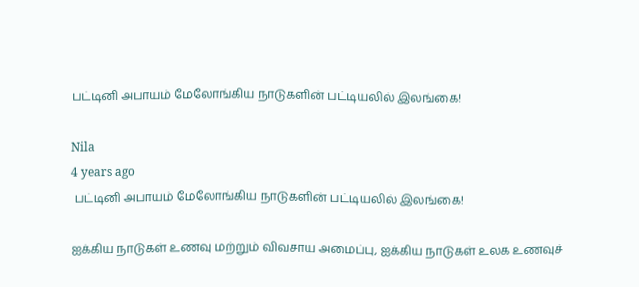பட்டினி அபாயம் மேலோங்கிய நாடுகளின் பட்டியலில் இலங்கை!

Nila
4 years ago
 பட்டினி அபாயம் மேலோங்கிய நாடுகளின் பட்டியலில் இலங்கை!

ஐக்கிய நாடுகள் உணவு மற்றும் விவசாய அமைப்பு, ஐக்கிய நாடுகள் உலக உணவுச்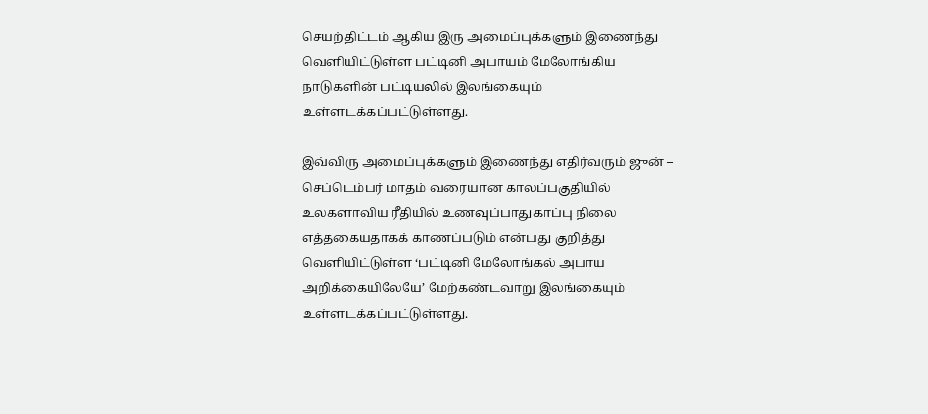செயற்திட்டம் ஆகிய இரு அமைப்புக்களும் இணைந்து வெளியிட்டுள்ள பட்டினி அபாயம் மேலோங்கிய நாடுகளின் பட்டியலில் இலங்கையும் உள்ளடக்கப்பட்டுள்ளது.

இவ்விரு அமைப்புக்களும் இணைந்து எதிர்வரும் ஜுன் – செப்டெம்பர் மாதம் வரையான காலப்பகுதியில் உலகளாவிய ரீதியில் உணவுப்பாதுகாப்பு நிலை எத்தகையதாகக் காணப்படும் என்பது குறித்து வெளியிட்டுள்ள ‘பட்டினி மேலோங்கல் அபாய அறிக்கையிலேயே’ மேற்கண்டவாறு இலங்கையும் உள்ளடக்கப்பட்டுள்ளது.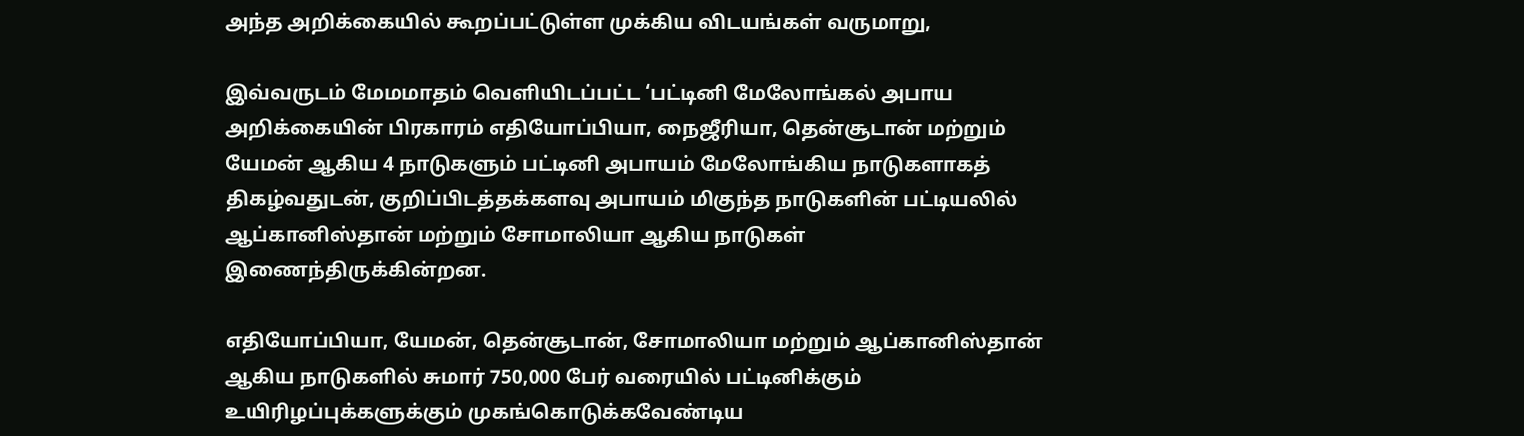அந்த அறிக்கையில் கூறப்பட்டுள்ள முக்கிய விடயங்கள் வருமாறு,

இவ்வருடம் மேமமாதம் வெளியிடப்பட்ட ‘பட்டினி மேலோங்கல் அபாய அறிக்கையின் பிரகாரம் எதியோப்பியா, நைஜீரியா, தென்சூடான் மற்றும் யேமன் ஆகிய 4 நாடுகளும் பட்டினி அபாயம் மேலோங்கிய நாடுகளாகத் திகழ்வதுடன், குறிப்பிடத்தக்களவு அபாயம் மிகுந்த நாடுகளின் பட்டியலில் ஆப்கானிஸ்தான் மற்றும் சோமாலியா ஆகிய நாடுகள் இணைந்திருக்கின்றன.

எதியோப்பியா, யேமன், தென்சூடான், சோமாலியா மற்றும் ஆப்கானிஸ்தான் ஆகிய நாடுகளில் சுமார் 750,000 பேர் வரையில் பட்டினிக்கும் உயிரிழப்புக்களுக்கும் முகங்கொடுக்கவேண்டிய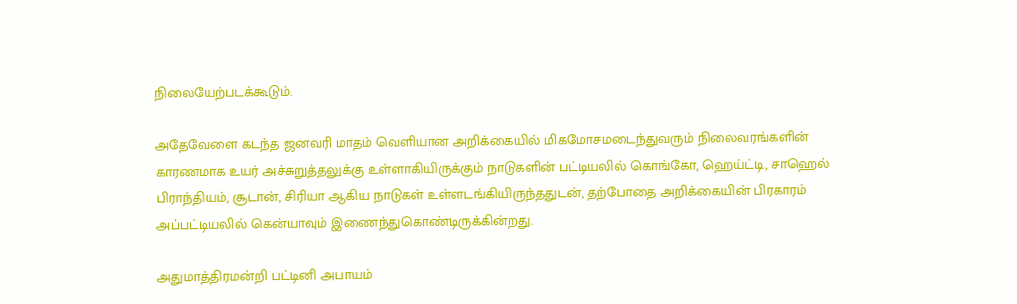நிலையேற்படக்கூடும்.

அதேவேளை கடந்த ஜனவரி மாதம் வெளியான அறிக்கையில் மிகமோசமடைந்துவரும் நிலைவரங்களின் காரணமாக உயர் அச்சுறுத்தலுக்கு உள்ளாகியிருக்கும் நாடுகளின் பட்டியலில் கொங்கோ, ஹெய்ட்டி, சாஹெல் பிராந்தியம், சூடான், சிரியா ஆகிய நாடுகள் உள்ளடங்கியிருந்ததுடன், தற்போதை அறிக்கையின் பிரகாரம் அப்பட்டியலில் கென்யாவும் இணைந்துகொண்டிருக்கின்றது.

அதுமாத்திரமன்றி பட்டினி அபாயம்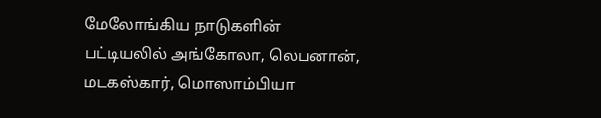மேலோங்கிய நாடுகளின் பட்டியலில் அங்கோலா, லெபனான், மடகஸ்கார், மொஸாம்பியா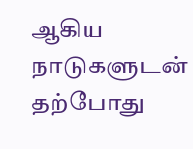ஆகிய நாடுகளுடன் தற்போது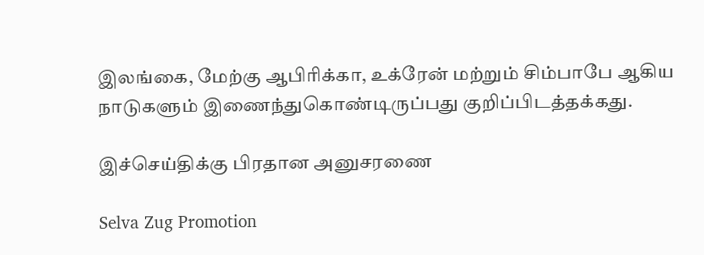இலங்கை, மேற்கு ஆபிரிக்கா, உக்ரேன் மற்றும் சிம்பாபே ஆகிய நாடுகளும் இணைந்துகொண்டிருப்பது குறிப்பிடத்தக்கது.

இச்செய்திக்கு பிரதான அனுசரணை

Selva Zug Promotion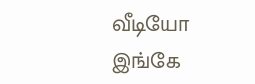வீடியோ இங்கே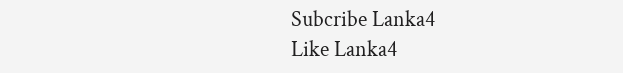Subcribe Lanka4
Like Lanka4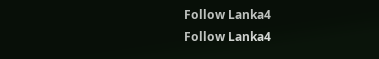Follow Lanka4
Follow Lanka4